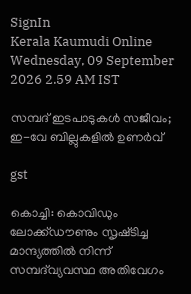SignIn
Kerala Kaumudi Online
Wednesday, 09 September 2026 2.59 AM IST

സമ്പദ്‌ ഇടപാടുകൾ സജീവം; ഇ-വേ ബില്ലുകളിൽ ഉണർവ്

gst

കൊച്ചി: കൊവിഡും ലോക്ക്ഡൗണും സൃഷ്‌ടിച്ച മാന്ദ്യത്തിൽ നിന്ന് സമ്പദ്‌വ്യവസ്ഥ അതിവേഗം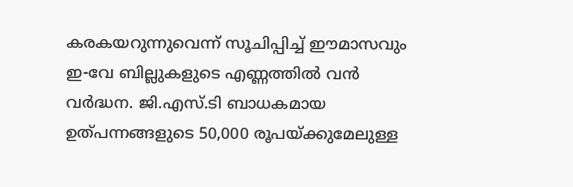കരകയറുന്നുവെന്ന് സൂചിപ്പിച്ച് ഈമാസവും ഇ-വേ ബില്ലുകളുടെ എണ്ണത്തിൽ വൻ വർദ്ധന. ജി.എസ്.ടി ബാധകമായ ഉത്‌പന്നങ്ങളുടെ 50,000 രൂപയ്ക്കുമേലുള്ള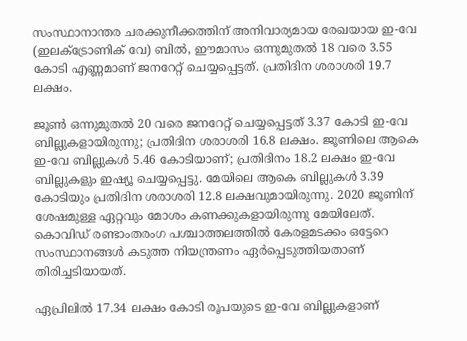സംസ്ഥാനാന്തര ചരക്കുനീക്കത്തിന് അനിവാര്യമായ രേഖയായ ഇ-വേ (ഇലക്‌ട്രോണിക് വേ) ബിൽ, ഈമാസം ഒന്നുമുതൽ 18 വരെ 3.55 കോടി എണ്ണമാണ് ജനറേറ്റ് ചെയ്യപ്പെട്ടത്. പ്രതിദിന ശരാശരി 19.7 ലക്ഷം.

ജൂൺ ഒന്നുമുതൽ 20 വരെ ജനറേറ്റ് ചെയ്യപ്പെട്ടത് 3.37 കോടി ഇ-വേ ബില്ലുകളായിരുന്നു; പ്രതിദിന ശരാശരി 16.8 ലക്ഷം. ജൂണിലെ ആകെ ഇ-വേ ബില്ലുകൾ 5.46 കോടിയാണ്; പ്രതിദിനം 18.2 ലക്ഷം ഇ-വേ ബില്ലുകളും ഇഷ്യൂ ചെയ്യപ്പെട്ടു. മേയിലെ ആകെ ബില്ലുകൾ 3.39 കോടിയും പ്രതിദിന ശരാശരി 12.8 ലക്ഷവുമായിരുന്നു. 2020 ജൂണിന് ശേഷമുള്ള ഏറ്റവും മോശം കണക്കുകളായിരുന്നു മേയിലേത്. കൊവിഡ് രണ്ടാംതരംഗ പശ്ചാത്തലത്തിൽ കേരളമടക്കം ഒട്ടേറെ സംസ്ഥാനങ്ങൾ കടുത്ത നിയന്ത്രണം ഏർപ്പെടുത്തിയതാണ് തിരിച്ചടിയായത്.

ഏപ്രിലിൽ 17.34 ലക്ഷം കോടി രൂപയുടെ ഇ-വേ ബില്ലുകളാണ്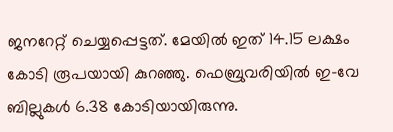ജനറേറ്റ് ചെയ്യപ്പെട്ടത്. മേയിൽ ഇത് 14.15 ലക്ഷം കോടി രൂപയായി കുറഞ്ഞു. ഫെബ്രുവരിയിൽ ഇ-വേ ബില്ലുകൾ 6.38 കോടിയായിരുന്നു.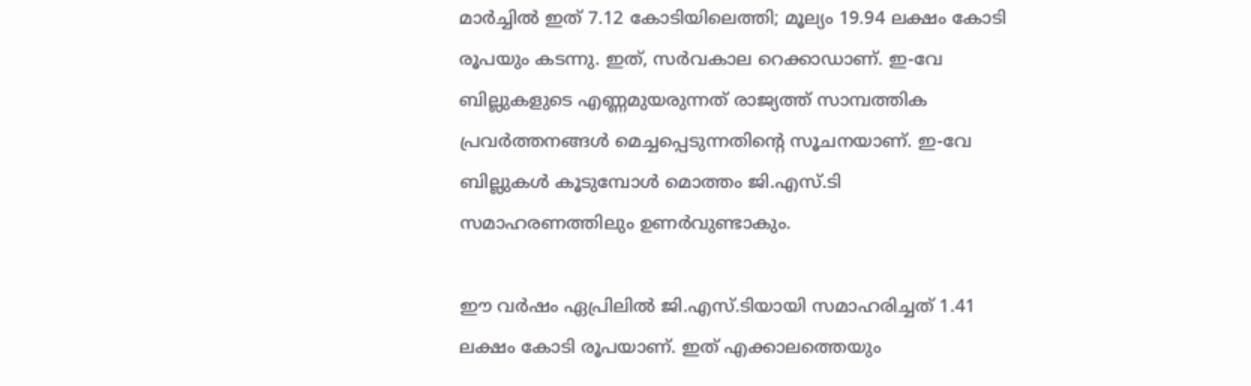മാർച്ചിൽ ഇത് 7.12 കോടിയിലെത്തി; മൂല്യം 19.94 ലക്ഷം കോടി രൂപയും കടന്നു. ഇത്, സർവകാല റെക്കാഡാണ്. ഇ-വേ ബില്ലുകളുടെ എണ്ണമുയരുന്നത് രാജ്യത്ത് സാമ്പത്തിക പ്രവർത്തനങ്ങൾ മെച്ചപ്പെടുന്നതിന്റെ സൂചനയാണ്. ഇ-വേ ബില്ലുകൾ കൂടുമ്പോൾ മൊത്തം ജി.എസ്.ടി സമാഹരണത്തിലും ഉണർവുണ്ടാകും.

ഈ വർഷം ഏപ്രിലിൽ ജി.എസ്.ടിയായി സമാഹരിച്ചത് 1.41 ലക്ഷം കോടി രൂപയാണ്. ഇത് എക്കാലത്തെയും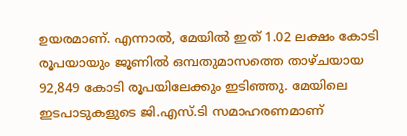ഉയരമാണ്. എന്നാൽ, മേയിൽ ഇത് 1.02 ലക്ഷം കോടി രൂപയായും ജൂണിൽ ഒമ്പതുമാസത്തെ താഴ്‌ചയായ 92,849 കോടി രൂപയിലേക്കും ഇടിഞ്ഞു. മേയിലെ ഇടപാടുകളുടെ ജി.എസ്.ടി സമാഹരണമാണ്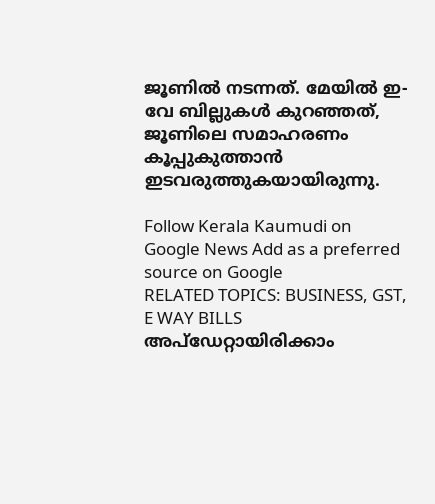ജൂണിൽ നടന്നത്. മേയിൽ ഇ-വേ ബില്ലുകൾ കുറഞ്ഞത്, ജൂണിലെ സമാഹരണം കൂപ്പുകുത്താൻ ഇടവരുത്തുകയായിരുന്നു.

Follow Kerala Kaumudi on Google News Add as a preferred source on Google
RELATED TOPICS: BUSINESS, GST, E WAY BILLS
അപ്ഡേറ്റായിരിക്കാം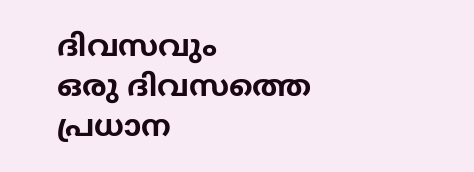ദിവസവും
ഒരു ദിവസത്തെ പ്രധാന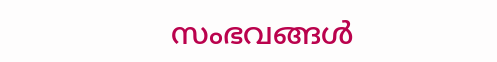സംഭവങ്ങൾ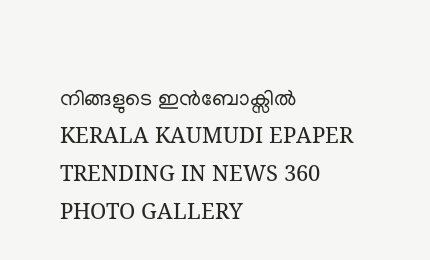നിങ്ങളുടെ ഇൻബോക്സിൽ
KERALA KAUMUDI EPAPER
TRENDING IN NEWS 360
PHOTO GALLERY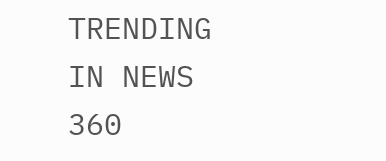TRENDING IN NEWS 360